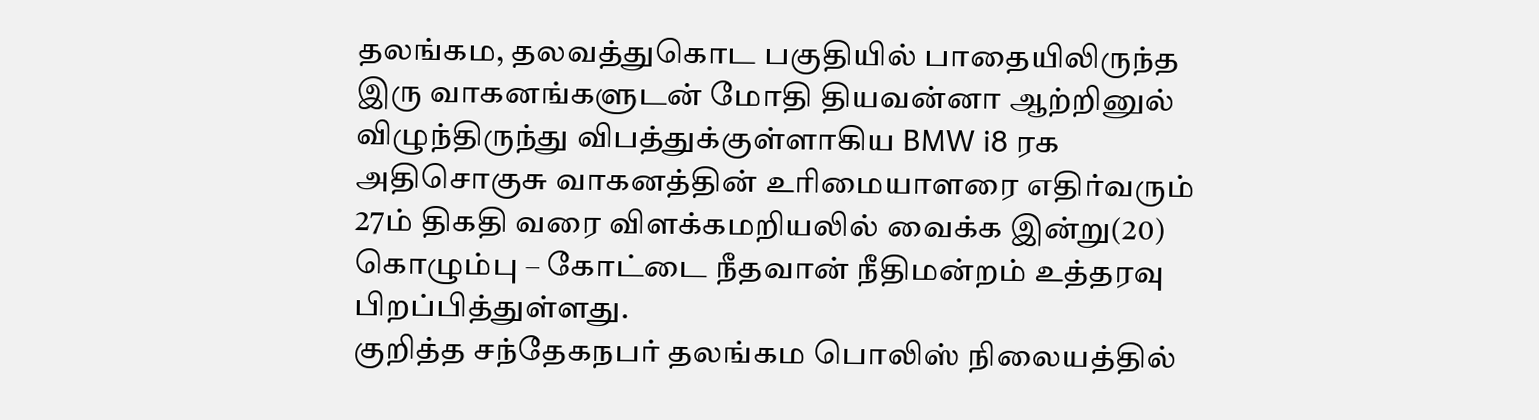தலங்கம, தலவத்துகொட பகுதியில் பாதையிலிருந்த இரு வாகனங்களுடன் மோதி தியவன்னா ஆற்றினுல் விழுந்திருந்து விபத்துக்குள்ளாகிய BMW i8 ரக அதிசொகுசு வாகனத்தின் உரிமையாளரை எதிர்வரும் 27ம் திகதி வரை விளக்கமறியலில் வைக்க இன்று(20) கொழும்பு – கோட்டை நீதவான் நீதிமன்றம் உத்தரவு பிறப்பித்துள்ளது.
குறித்த சந்தேகநபர் தலங்கம பொலிஸ் நிலையத்தில்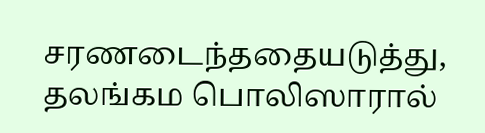சரணடைந்ததையடுத்து, தலங்கம பொலிஸாரால்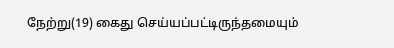நேற்று(19) கைது செய்யப்பட்டிருந்தமையும்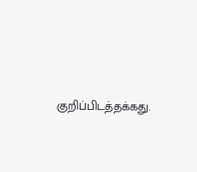குறிப்பிடத்தக்கது.